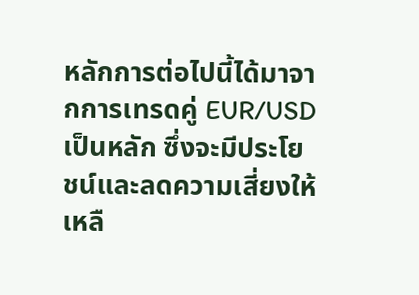หลักการต่อไปนี้ได้มาจากการเทรดคู่ EUR/USD เป็นหลัก ซึ่งจะมีประโยชน์และลดความเสี่ยงให้เหลื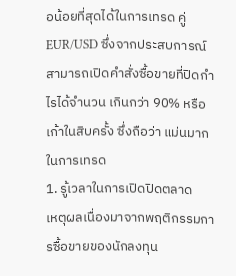อน้อยที่สุดได้ในการเทรด คู่ EUR/USD ซึ่งจากประสบการณ์สามารถเปิดคำสั่งซื้อขายที่ปิดกำไรได้จำนวน เกินกว่า 90% หรือเก้าในสิบครั้ง ซึ่งถือว่า แม่นมากในการเทรด
1. รู้เวลาในการเปิดปิดตลาด
เหตุผลเนื่องมาจากพฤติกรรมการซื้อขายของนักลงทุน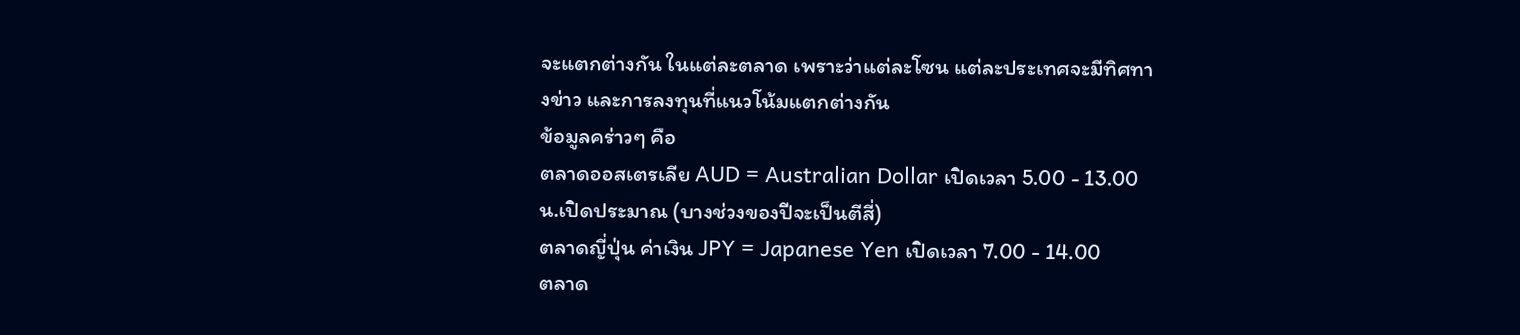จะแตกต่างกัน ในแต่ละตลาด เพราะว่าแต่ละโซน แต่ละประเทศจะมีทิศทางข่าว และการลงทุนที่แนวโน้มแตกต่างกัน
ข้อมูลคร่าวๆ คือ
ตลาดออสเตรเลีย AUD = Australian Dollar เปิดเวลา 5.00 - 13.00 น.เปิดประมาณ (บางช่วงของปีจะเป็นตีสี่)
ตลาดญี่ปุ่น ค่าเงิน JPY = Japanese Yen เปิดเวลา 7.00 - 14.00
ตลาด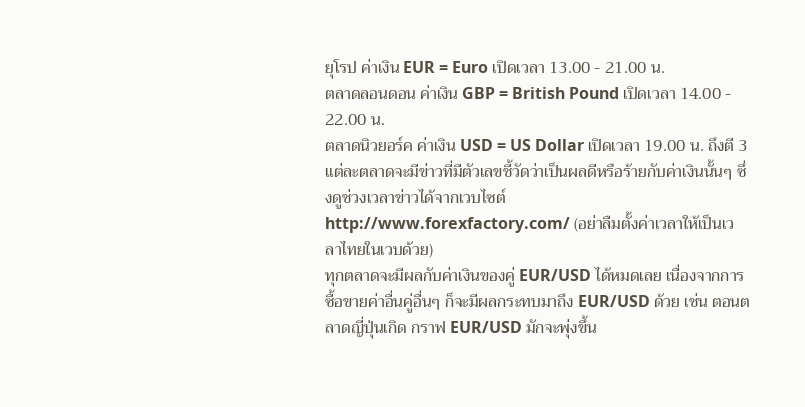ยุโรป ค่าเงิน EUR = Euro เปิดเวลา 13.00 - 21.00 น.
ตลาดลอนดอน ค่าเงิน GBP = British Pound เปิดเวลา 14.00 - 22.00 น.
ตลาดนิวยอร์ค ค่าเงิน USD = US Dollar เปิดเวลา 19.00 น. ถึงตี 3
แต่ละตลาดจะมีข่าวที่มีตัวเลขชี้วัดว่าเป็นผลดีหรือร้ายกับค่าเงินนั้นๆ ซึ่งดูช่วงเวลาข่าวได้จากเวบไซต์ http://www.forexfactory.com/ (อย่าลืมตั้งค่าเวลาให้เป็นเวลาไทยในเวบด้วย)
ทุกตลาดจะมีผลกับค่าเงินของคู่ EUR/USD ได้หมดเลย เนื่องจากการซื้อขายค่าอื่นคู่อื่นๆ ก็จะมีผลกระทบมาถึง EUR/USD ด้วย เช่น ตอนตลาดญี่ปุ่นเกิด กราฟ EUR/USD มักจะพุ่งขึ้น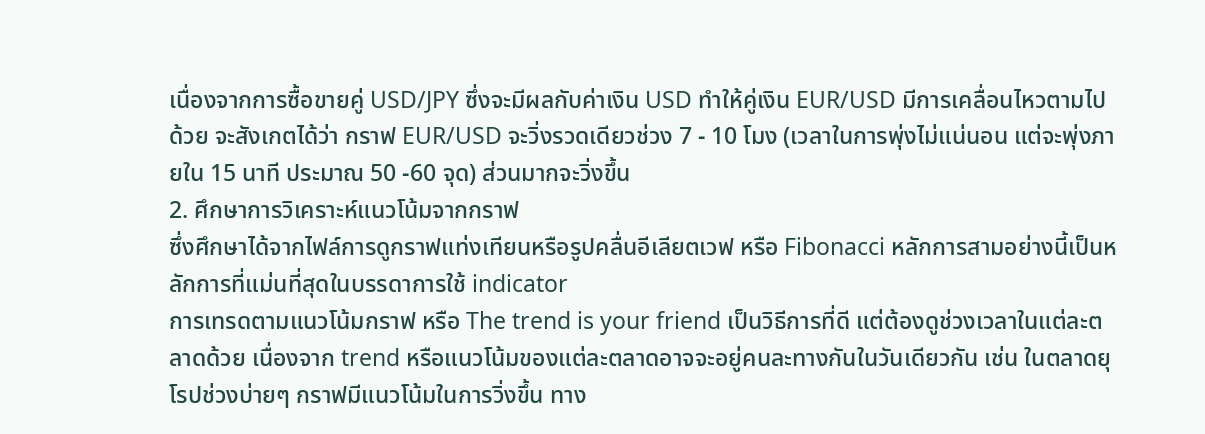เนื่องจากการซื้อขายคู่ USD/JPY ซึ่งจะมีผลกับค่าเงิน USD ทำให้คู่เงิน EUR/USD มีการเคลื่อนไหวตามไปด้วย จะสังเกตได้ว่า กราฟ EUR/USD จะวิ่งรวดเดียวช่วง 7 - 10 โมง (เวลาในการพุ่งไม่แน่นอน แต่จะพุ่งภายใน 15 นาที ประมาณ 50 -60 จุด) ส่วนมากจะวิ่งขึ้น
2. ศึกษาการวิเคราะห์แนวโน้มจากกราฟ
ซึ่งศึกษาได้จากไฟล์การดูกราฟแท่งเทียนหรือรูปคลื่นอีเลียตเวฟ หรือ Fibonacci หลักการสามอย่างนี้เป็นหลักการที่แม่นที่สุดในบรรดาการใช้ indicator
การเทรดตามแนวโน้มกราฟ หรือ The trend is your friend เป็นวิธีการที่ดี แต่ต้องดูช่วงเวลาในแต่ละตลาดด้วย เนื่องจาก trend หรือแนวโน้มของแต่ละตลาดอาจจะอยู่คนละทางกันในวันเดียวกัน เช่น ในตลาดยุโรปช่วงบ่ายๆ กราฟมีแนวโน้มในการวิ่งขึ้น ทาง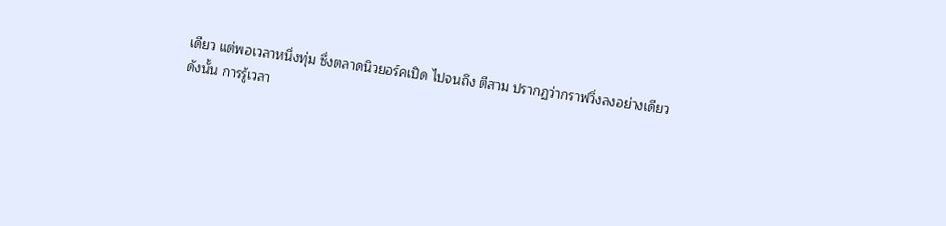เดียว แต่พอเวลาหนึ่งทุ่ม ซึ่งตลาดนิวยอร์คเปิด ไปจนถึง ตีสาม ปรากฏว่ากราฟวิ่งลงอย่างเดียว
ดังนั้น การรู้เวลา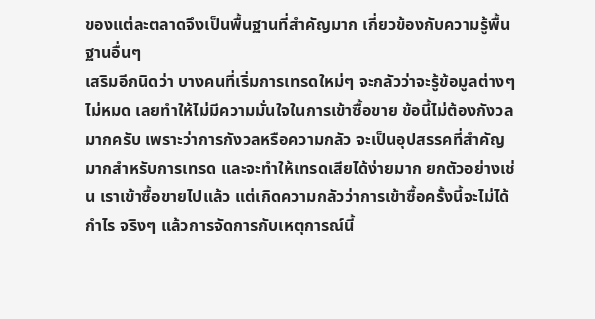ของแต่ละตลาดจึงเป็นพื้นฐานที่สำคัญมาก เกี่ยวข้องกับความรู้พื้นฐานอื่นๆ
เสริมอีกนิดว่า บางคนที่เริ่มการเทรดใหม่ๆ จะกลัวว่าจะรู้ข้อมูลต่างๆ ไม่หมด เลยทำให้ไม่มีความมั่นใจในการเข้าซื้อขาย ข้อนี้ไม่ต้องกังวลมากครับ เพราะว่าการกังวลหรือความกลัว จะเป็นอุปสรรคที่สำคัญมากสำหรับการเทรด และจะทำให้เทรดเสียได้ง่ายมาก ยกตัวอย่างเช่น เราเข้าซื้อขายไปแล้ว แต่เกิดความกลัวว่าการเข้าซื้อครั้งนี้จะไม่ได้กำไร จริงๆ แล้วการจัดการกับเหตุการณ์นี้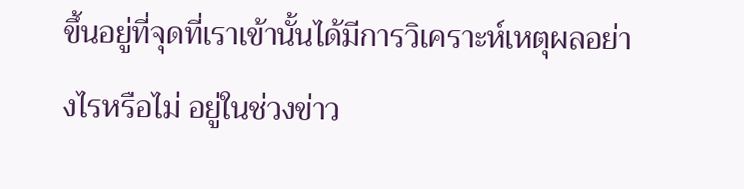ขึ้นอยู่ที่จุดที่เราเข้านั้นได้มีการวิเคราะห์เหตุผลอย่างไรหรือไม่ อยู่ในช่วงข่าว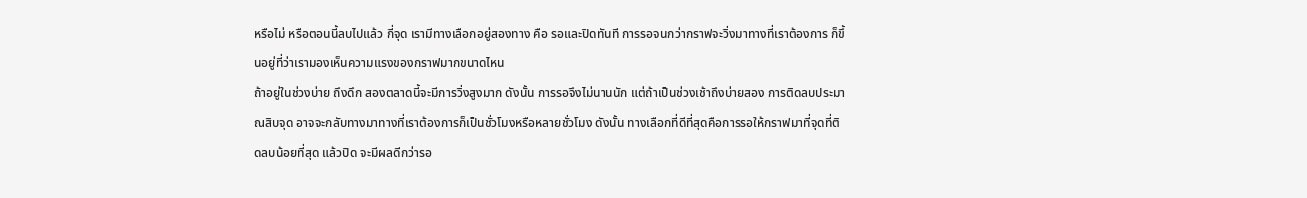หรือไม่ หรือตอนนี้ลบไปแล้ว กี่จุด เรามีทางเลือกอยู่สองทาง คือ รอและปิดทันที การรอจนกว่ากราฟจะวิ่งมาทางที่เราต้องการ ก็ขึ้นอยู่ที่ว่าเรามองเห็นความแรงของกราฟมากขนาดไหน
ถ้าอยู่ในช่วงบ่าย ถึงดึก สองตลาดนี้จะมีการวิ่งสูงมาก ดังนั้น การรอจึงไม่นานนัก แต่ถ้าเป็นช่วงเช้าถึงบ่ายสอง การติดลบประมาณสิบจุด อาจจะกลับทางมาทางที่เราต้องการก็เป็นชั่วโมงหรือหลายชั่วโมง ดังนั้น ทางเลือกที่ดีที่สุดคือการรอให้กราฟมาที่จุดที่ติดลบน้อยที่สุด แล้วปิด จะมีผลดีกว่ารอ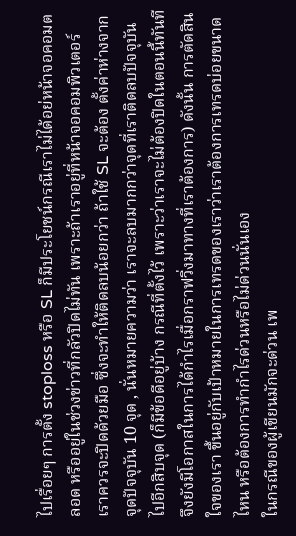ไปเรื่อยๆ การตั้ง stoploss หรือ SL ก็มีประโยชน์กรณีเราไม่ได้อย่หน้าจอคอมตลอด หรืออยู่ในช่วงข่าวที่กลัวปิดไม่ทัน เพราะถ้าเราอยู่ที่หน้าจอคอมพิวเตอร์ เราควรจะปิดด้วยมือ ซึ่งจะทำให้ติดลบน้อยกว่า ถ้าใช้ SL จะต้อง ตั้งค่าห่างจากจุดปัจจุบัน 10 จุด , นั่นหมายความว่า เราจะลบมากกว่าจุดที่เราติดลบปัจจุบันไปอีกสิบจุด (ก็มีข้อดีอยู่บ้าง กรณีที่ตั้งไว้ เพราะว่าเราจะไม่ต้องปิดในตอนนี้ทันที จึงยังมีโอกาสในการได้กำไรเมื่อกราฟวิ่งมาทางที่เราต้องการ) ดังนั้น การตัดสินใจของเรา ขึ้นอยู่กับเป้าหมายในการเทรดของเราว่าเราต้องการเทรดบ่อยขนาดไหน หรือต้องการทำกำไรด่วนหรือไม่ด่วนนั่นเอง
ในกรณีของผู้เขียนมักจะด่วน เพ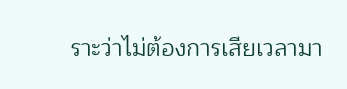ราะว่าไม่ต้องการเสียเวลามา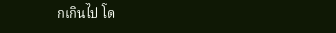กเกินไป โด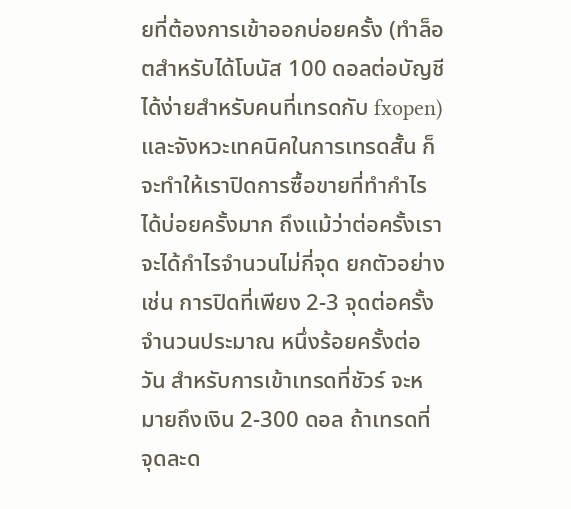ยที่ต้องการเข้าออกบ่อยครั้ง (ทำล็อตสำหรับได้โบนัส 100 ดอลต่อบัญชีได้ง่ายสำหรับคนที่เทรดกับ fxopen) และจังหวะเทคนิคในการเทรดสั้น ก็จะทำให้เราปิดการซื้อขายที่ทำกำไรได้บ่อยครั้งมาก ถึงแม้ว่าต่อครั้งเราจะได้กำไรจำนวนไม่กี่จุด ยกตัวอย่างเช่น การปิดที่เพียง 2-3 จุดต่อครั้ง จำนวนประมาณ หนึ่งร้อยครั้งต่อวัน สำหรับการเข้าเทรดที่ชัวร์ จะหมายถึงเงิน 2-300 ดอล ถ้าเทรดที่ จุดละด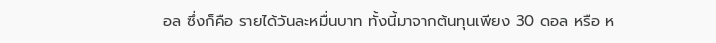อล ซึ่งก็คือ รายได้วันละหมื่นบาท ทั้งนี้มาจากต้นทุนเพียง 30 ดอล หรือ ห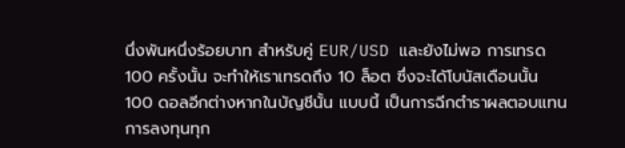นึ่งพันหนึ่งร้อยบาท สำหรับคู่ EUR/USD และยังไม่พอ การเทรด 100 ครั้งนั้น จะทำให้เราเทรดถึง 10 ล็อต ซึ่งจะได้โบนัสเดือนนั้น 100 ดอลอีกต่างหากในบัญชีนั้น แบบนี้ เป็นการฉีกตำราผลตอบแทนการลงทุนทุก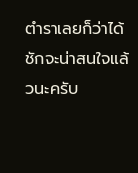ตำราเลยก็ว่าได้ ชักจะน่าสนใจแล้วนะครับ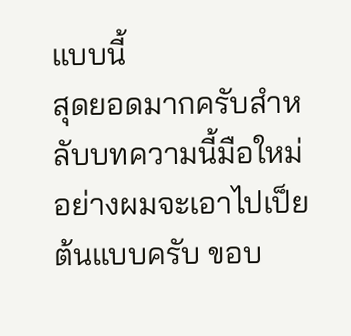แบบนี้
สุดยอดมากครับสำหลับบทความนี้มือใหม่อย่างผมจะเอาไปเป็ยต้นแบบครับ ขอบ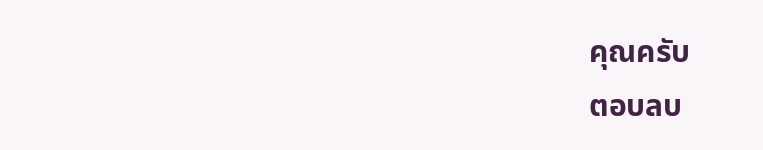คุณครับ
ตอบลบ